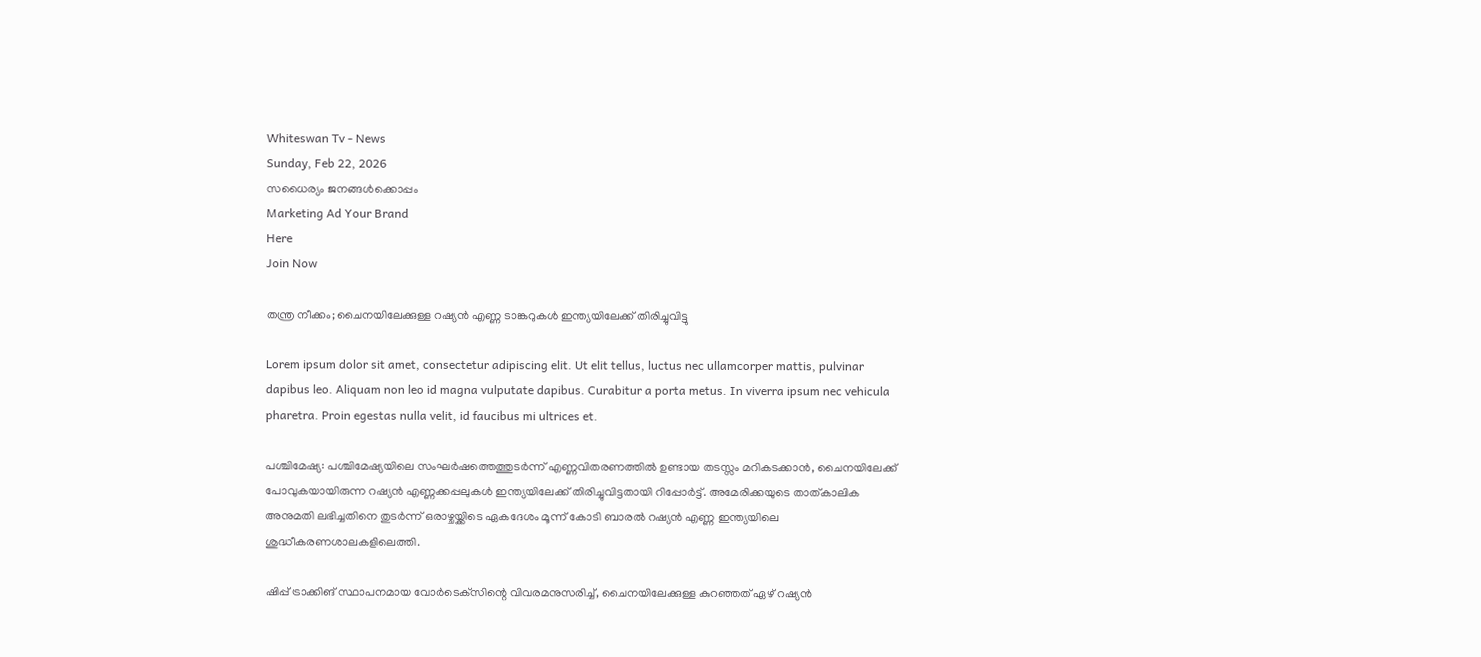Whiteswan Tv - News
Sunday, Feb 22, 2026
സധൈര്യം ജനങ്ങൾക്കൊപ്പം
Marketing Ad Your Brand
Here
Join Now

തന്ത്ര നീക്കം; ചൈനയിലേക്കുള്ള റഷ്യൻ എണ്ണ ടാങ്കറുകൾ ഇന്ത്യയിലേക്ക് തിരിച്ചുവിട്ടു

Lorem ipsum dolor sit amet, consectetur adipiscing elit. Ut elit tellus, luctus nec ullamcorper mattis, pulvinar dapibus leo. Aliquam non leo id magna vulputate dapibus. Curabitur a porta metus. In viverra ipsum nec vehicula pharetra. Proin egestas nulla velit, id faucibus mi ultrices et.

പശ്ചിമേഷ്യ: പശ്ചിമേഷ്യയിലെ സംഘർഷത്തെത്തുടർന്ന് എണ്ണവിതരണത്തിൽ ഉണ്ടായ തടസ്സം മറികടക്കാൻ, ചൈനയിലേക്ക് പോവുകയായിരുന്ന റഷ്യൻ എണ്ണക്കപ്പലുകൾ ഇന്ത്യയിലേക്ക് തിരിച്ചുവിട്ടതായി റിപ്പോർട്ട്. അമേരിക്കയുടെ താത്കാലിക അനുമതി ലഭിച്ചതിനെ തുടർന്ന് ഒരാഴ്ചയ്ക്കിടെ ഏകദേശം മൂന്ന് കോടി ബാരൽ റഷ്യൻ എണ്ണ ഇന്ത്യയിലെ ശുദ്ധീകരണശാലകളിലെത്തി.

ഷിപ്പ് ട്രാക്കിങ് സ്ഥാപനമായ വോർടെക്‌സിന്റെ വിവരമനുസരിച്ച്, ചൈനയിലേക്കുള്ള കുറഞ്ഞത് ഏഴ് റഷ്യൻ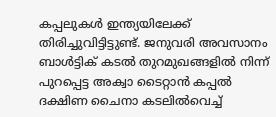കപ്പലുകൾ ഇന്ത്യയിലേക്ക് തിരിച്ചുവിട്ടിട്ടുണ്ട്. ജനുവരി അവസാനം ബാൾട്ടിക് കടൽ തുറമുഖങ്ങളിൽ നിന്ന് പുറപ്പെട്ട അക്വാ ടൈറ്റാൻ കപ്പൽ ദക്ഷിണ ചൈനാ കടലിൽവെച്ച്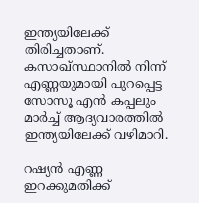ഇന്ത്യയിലേക്ക് തിരിച്ചതാണ്. കസാഖ്സ്ഥാനിൽ നിന്ന് എണ്ണയുമായി പുറപ്പെട്ട സോസൂ എൻ കപ്പലും മാർച്ച് ആദ്യവാരത്തിൽ ഇന്ത്യയിലേക്ക് വഴിമാറി.

റഷ്യൻ എണ്ണ ഇറക്കുമതിക്ക്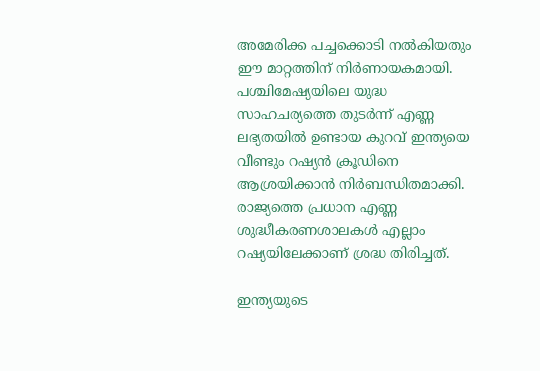അമേരിക്ക പച്ചക്കൊടി നൽകിയതും ഈ മാറ്റത്തിന് നിർണായകമായി. പശ്ചിമേഷ്യയിലെ യുദ്ധ സാഹചര്യത്തെ തുടർന്ന് എണ്ണ ലഭ്യതയിൽ ഉണ്ടായ കുറവ് ഇന്ത്യയെ വീണ്ടും റഷ്യൻ ക്രൂഡിനെ ആശ്രയിക്കാൻ നിർബന്ധിതമാക്കി. രാജ്യത്തെ പ്രധാന എണ്ണ ശുദ്ധീകരണശാലകൾ എല്ലാം റഷ്യയിലേക്കാണ് ശ്രദ്ധ തിരിച്ചത്.

ഇന്ത്യയുടെ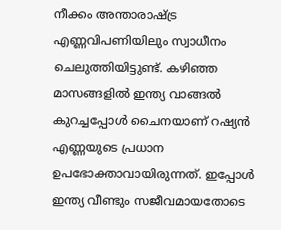നീക്കം അന്താരാഷ്ട്ര എണ്ണവിപണിയിലും സ്വാധീനം ചെലുത്തിയിട്ടുണ്ട്. കഴിഞ്ഞ മാസങ്ങളിൽ ഇന്ത്യ വാങ്ങൽ കുറച്ചപ്പോൾ ചൈനയാണ് റഷ്യൻ എണ്ണയുടെ പ്രധാന ഉപഭോക്താവായിരുന്നത്. ഇപ്പോൾ ഇന്ത്യ വീണ്ടും സജീവമായതോടെ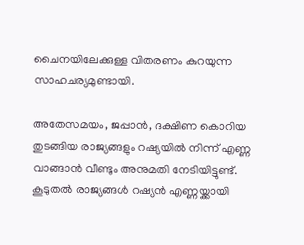ചൈനയിലേക്കുള്ള വിതരണം കുറയുന്ന സാഹചര്യമുണ്ടായി.

അതേസമയം, ജപ്പാൻ, ദക്ഷിണ കൊറിയ തുടങ്ങിയ രാജ്യങ്ങളും റഷ്യയിൽ നിന്ന് എണ്ണ വാങ്ങാൻ വീണ്ടും അനുമതി നേടിയിട്ടുണ്ട്. കൂടുതൽ രാജ്യങ്ങൾ റഷ്യൻ എണ്ണയ്ക്കായി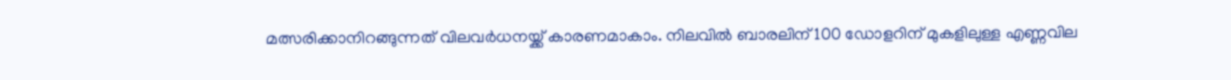മത്സരിക്കാനിറങ്ങുന്നത് വിലവർധനയ്ക്ക് കാരണമാകാം. നിലവിൽ ബാരലിന് 100 ഡോളറിന് മുകളിലുള്ള എണ്ണവില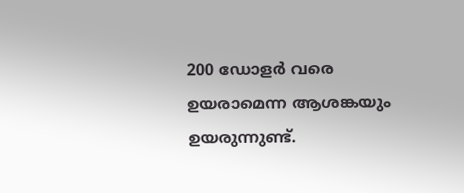200 ഡോളർ വരെ ഉയരാമെന്ന ആശങ്കയും ഉയരുന്നുണ്ട്.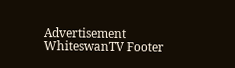Advertisement
WhiteswanTV Footer